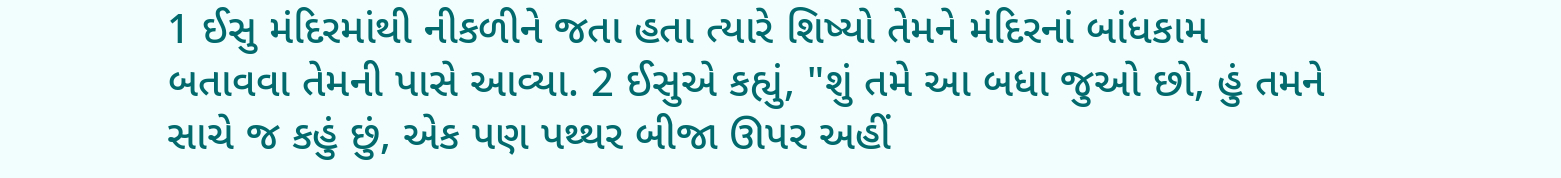1 ઈસુ મંદિરમાંથી નીકળીને જતા હતા ત્યારે શિષ્યો તેમને મંદિરનાં બાંધકામ બતાવવા તેમની પાસે આવ્યા. 2 ઈસુએ કહ્યું, "શું તમે આ બધા જુઓ છો, હું તમને સાચે જ કહું છું, એક પણ પથ્થર બીજા ઊપર અહીં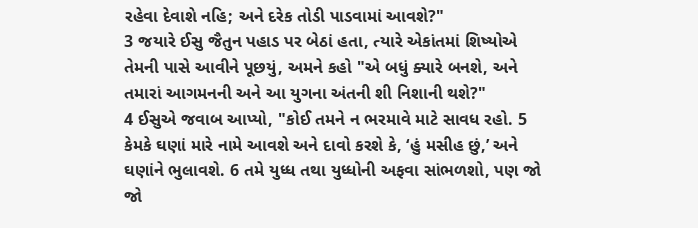રહેવા દેવાશે નહિ; અને દરેક તોડી પાડવામાં આવશે?"
3 જયારે ઈસુ જૈતુન પહાડ પર બેઠાં હતા, ત્યારે એકાંતમાં શિષ્યોએ તેમની પાસે આવીને પૂછયું, અમને કહો "એ બધું ક્યારે બનશે, અને તમારાં આગમનની અને આ યુગના અંતની શી નિશાની થશે?"
4 ઈસુએ જવાબ આપ્યો, "કોઈ તમને ન ભરમાવે માટે સાવધ રહો. 5 કેમકે ઘણાં મારે નામે આવશે અને દાવો કરશે કે, ‘હું મસીહ છું,’ અને ઘણાંને ભુલાવશે. 6 તમે યુધ્ધ તથા યુધ્ધોની અફવા સાંભળશો, પણ જો જો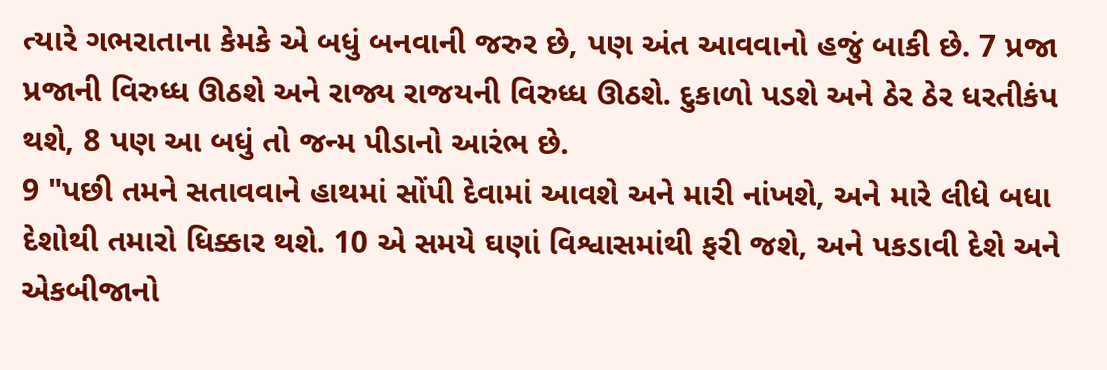ત્યારે ગભરાતાના કેમકે એ બધું બનવાની જરુર છે, પણ અંત આવવાનો હજું બાકી છે. 7 પ્રજા પ્રજાની વિરુધ્ધ ઊઠશે અને રાજ્ય રાજયની વિરુધ્ધ ઊઠશે. દુકાળો પડશે અને ઠેર ઠેર ધરતીકંપ થશે, 8 પણ આ બધું તો જન્મ પીડાનો આરંભ છે.
9 "પછી તમને સતાવવાને હાથમાં સોંપી દેવામાં આવશે અને મારી નાંખશે, અને મારે લીધે બધા દેશોથી તમારો ધિક્કાર થશે. 10 એ સમયે ઘણાં વિશ્વાસમાંથી ફરી જશે, અને પકડાવી દેશે અને એકબીજાનો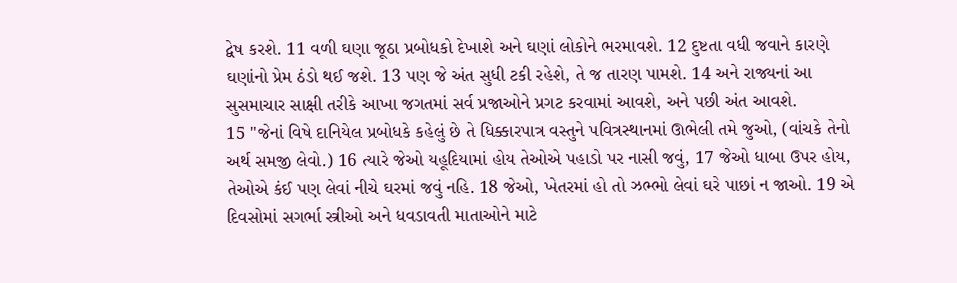દ્વેષ કરશે. 11 વળી ઘણા જૂઠા પ્રબોધકો દેખાશે અને ઘણાં લોકોને ભરમાવશે. 12 દુષ્ટતા વધી જવાને કારણે ઘણાંનો પ્રેમ ઠંડો થઈ જશે. 13 પણ જે અંત સુધી ટકી રહેશે, તે જ તારણ પામશે. 14 અને રાજ્યનાં આ સુસમાચાર સાક્ષી તરીકે આખા જગતમાં સર્વ પ્રજાઓને પ્રગટ કરવામાં આવશે, અને પછી અંત આવશે.
15 "જેનાં વિષે દાનિયેલ પ્રબોધકે કહેલું છે તે ધિક્કારપાત્ર વસ્તુને પવિત્રસ્થાનમાં ઊભેલી તમે જુઓ, (વાંચકે તેનો અર્થ સમજી લેવો.) 16 ત્યારે જેઓ યહૂદિયામાં હોય તેઓએ પહાડો પર નાસી જવું, 17 જેઓ ધાબા ઉપર હોય, તેઓએ કંઈ પણ લેવાં નીચે ઘરમાં જવું નહિ. 18 જેઓ, ખેતરમાં હો તો ઝભ્ભો લેવાં ઘરે પાછાં ન જાઓ. 19 એ દિવસોમાં સગર્ભા સ્ત્રીઓ અને ધવડાવતી માતાઓને માટે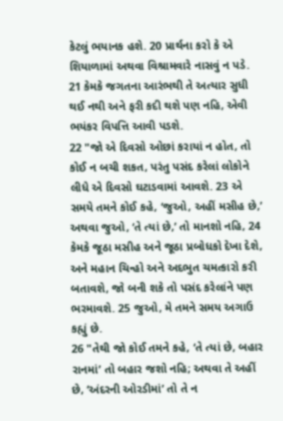કેટલું ભયાનક હશે. 20 પ્રાર્થના કરો કે એ શિયાળામાં અથવા વિશ્રામવારે નાસવું ન પડે. 21 કેમકે જગતના આરંભથી તે અત્યાર સુધી થઈ નથી અને ફરી કદી થશે પણ નહિ, એવી ભયંકર વિપત્તિ આવી પડશે.
22 "જો એ દિવસો ઓછાં કરાયાં ન હોત, તો કોઈ ન બચી શકત, પરંતુ પસંદ કરેલાં લોકોને લીધે એ દિવસો ઘટાડવામાં આવશે. 23 એ સમયે તમને કોઈ કહે, ‘જુઓ, અહીં મસીહ છે,’ અથવા જુઓ, ‘તે ત્યાં છે,’ તો માનશો નહિ, 24 કેમકે જૂઠા મસીહ અને જૂઠા પ્રબોધકો દેખા દેશે, અને મહાન ચિન્હો અને અદભુત ચમત્કારો કરી બતાવશે, જો બની શકે તો પસંદ કરેલાંને પણ ભરમાવશે. 25 જુઓ, મે તમને સમય અગાઉ કહ્યું છે.
26 "તેથી જો કોઈ તમને કહે, ‘તે ત્યાં છે, બહાર રાનમાં’ તો બહાર જશો નહિ; અથવા તે અહીં છે, ‘અંદરની ઓરડીમાં’ તો તે ન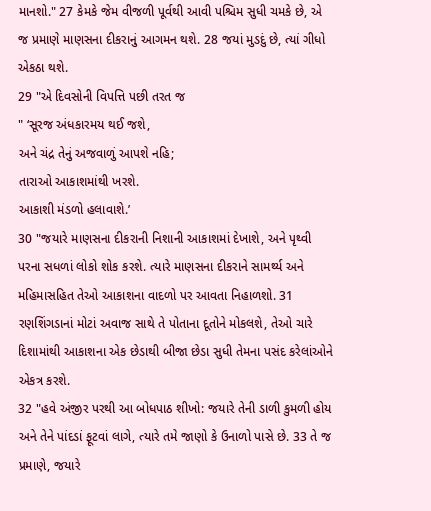માનશો." 27 કેમકે જેમ વીજળી પૂર્વથી આવી પશ્ચિમ સુધી ચમકે છે, એ જ પ્રમાણે માણસના દીકરાનું આગમન થશે. 28 જયાં મુડદું છે, ત્યાં ગીધો એકઠા થશે.
29 "એ દિવસોની વિપત્તિ પછી તરત જ
" ‘સૂરજ અંધકારમય થઈ જશે,
અને ચંદ્ર તેનું અજવાળું આપશે નહિ;
તારાઓ આકાશમાંથી ખરશે.
આકાશી મંડળો હલાવાશે.’
30 "જયારે માણસના દીકરાની નિશાની આકાશમાં દેખાશે, અને પૃથ્વી પરના સધળાં લોકો શોક કરશે. ત્યારે માણસના દીકરાને સામર્થ્ય અને મહિમાસહિત તેઓ આકાશના વાદળો પર આવતા નિહાળશો. 31 રણશિંગડાનાં મોટાં અવાજ સાથે તે પોતાના દૂતોને મોકલશે, તેઓ ચારે દિશામાંથી આકાશના એક છેડાથી બીજા છેડા સુધી તેમના પસંદ કરેલાંઓને એકત્ર કરશે.
32 "હવે અંજીર પરથી આ બોધપાઠ શીખો: જયારે તેની ડાળી કુમળી હોય અને તેને પાંદડાં ફૂટવાં લાગે, ત્યારે તમે જાણો કે ઉનાળો પાસે છે. 33 તે જ પ્રમાણે, જયારે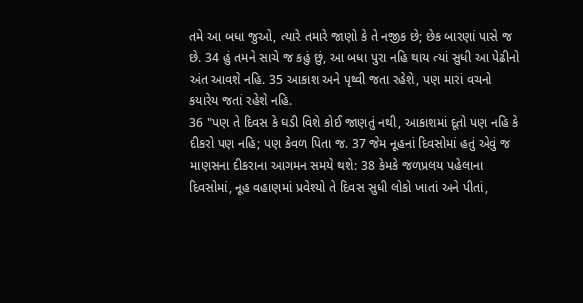તમે આ બધા જુઓ, ત્યારે તમારે જાણો કે તે નજીક છે; છેક બારણાં પાસે જ છે. 34 હું તમને સાચે જ કહું છું, આ બધા પુરા નહિ થાય ત્યાં સુધી આ પેઢીનો અંત આવશે નહિ. 35 આકાશ અને પૃથ્વી જતા રહેશે, પણ મારાં વચનો કયારેય જતાં રહેશે નહિ.
36 "પણ તે દિવસ કે ઘડી વિશે કોઈ જાણતું નથી, આકાશમાં દૂતો પણ નહિ કે દીકરો પણ નહિ; પણ કેવળ પિતા જ. 37 જેમ નૂહનાં દિવસોમાં હતું એવું જ માણસના દીકરાના આગમન સમયે થશે: 38 કેમકે જળપ્રલય પહેલાના દિવસોમાં, નૂહ વહાણમાં પ્રવેશ્યો તે દિવસ સુધી લોકો ખાતાં અને પીતાં,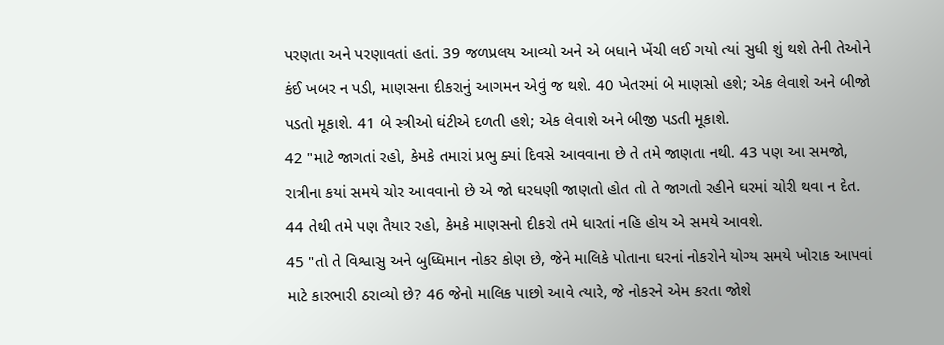પરણતા અને પરણાવતાં હતાં. 39 જળપ્રલય આવ્યો અને એ બધાને ખેંચી લઈ ગયો ત્યાં સુધી શું થશે તેની તેઓને કંઈ ખબર ન પડી, માણસના દીકરાનું આગમન એવું જ થશે. 40 ખેતરમાં બે માણસો હશે; એક લેવાશે અને બીજો પડતો મૂકાશે. 41 બે સ્ત્રીઓ ઘંટીએ દળતી હશે; એક લેવાશે અને બીજી પડતી મૂકાશે.
42 "માટે જાગતાં રહો, કેમકે તમારાં પ્રભુ ક્યાં દિવસે આવવાના છે તે તમે જાણતા નથી. 43 પણ આ સમજો, રાત્રીના કયાં સમયે ચોર આવવાનો છે એ જો ઘરધણી જાણતો હોત તો તે જાગતો રહીને ઘરમાં ચોરી થવા ન દેત. 44 તેથી તમે પણ તૈયાર રહો, કેમકે માણસનો દીકરો તમે ધારતાં નહિ હોય એ સમયે આવશે.
45 "તો તે વિશ્વાસુ અને બુધ્ધિમાન નોકર કોણ છે, જેને માલિકે પોતાના ઘરનાં નોકરોને યોગ્ય સમયે ખોરાક આપવાં માટે કારભારી ઠરાવ્યો છે? 46 જેનો માલિક પાછો આવે ત્યારે, જે નોકરને એમ કરતા જોશે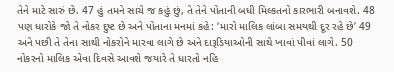તેને માટે સારું છે. 47 હું તમને સાચે જ કહું છું, તે તેને પોતાની બધી મિલ્કતનો કારભારી બનાવશે. 48 પણ ધારોકે જો તે નોકર દુષ્ટ છે અને પોતાના મનમાં કહે: ‘મારો માલિક લાંબા સમયથી દૂર રહે છે’ 49 અને પછી તે તેના સાથી નોકરોને મારવા લાગે છે અને દારૂડિયાઓની સાથે ખાવાં પીવાં લાગે. 50 નોકરનો માલિક એવા દિવસે આવશે જયારે તે ધારતો નહિ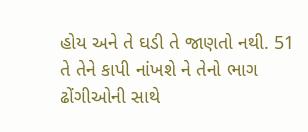હોય અને તે ઘડી તે જાણતો નથી. 51 તે તેને કાપી નાંખશે ને તેનો ભાગ ઢોંગીઓની સાથે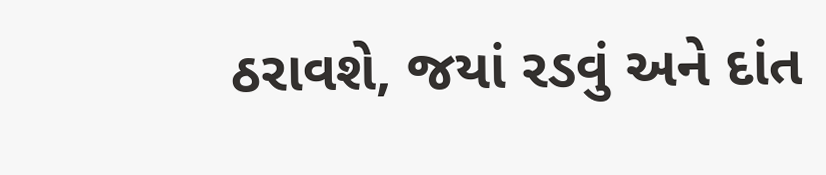ઠરાવશે, જયાં રડવું અને દાંત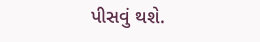પીસવું થશે.